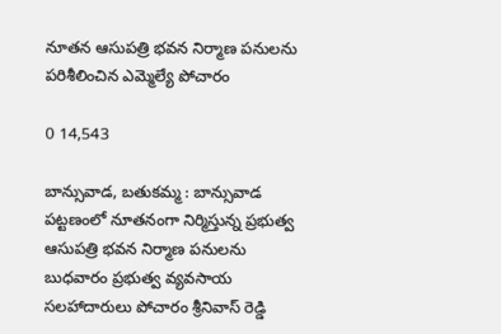నూతన ఆసుపత్రి భవన నిర్మాణ పనులను పరిశీలించిన ఎమ్మెల్యే పోచారం

0 14,543

బాన్సువాడ, బతుకమ్మ : బాన్సువాడ పట్టణంలో నూతనంగా నిర్మిస్తున్న ప్రభుత్వ ఆసుపత్రి భవన నిర్మాణ పనులను బుధవారం ప్రభుత్వ వ్యవసాయ సలహాదారులు పోచారం శ్రీనివాస్ రెడ్డి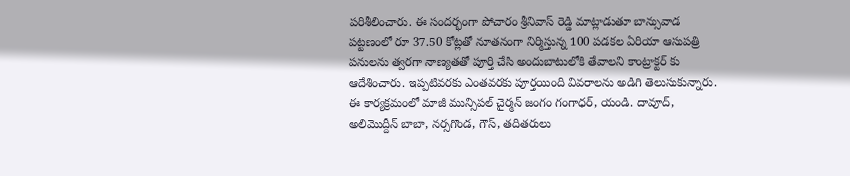పరిశీలించారు. ఈ సందర్భంగా పోచారం శ్రీనివాస్ రెడ్డి మాట్లాడుతూ బాన్సువాడ పట్టణంలో రూ 37.50 కోట్లతో నూతనంగా నిర్మిస్తున్న 100 పడకల ఏరియా ఆసుపత్రి పనులను త్వరగా నాణ్యతతో పూర్తి చేసి అందుబాటులోకి తేవాలని కాంట్రాక్టర్ కు ఆదేశించారు. ఇప్పటివరకు ఎంతవరకు పూర్తయింది వివరాలను అడిగి తెలుసుకున్నారు. ఈ కార్యక్రమంలో మాజీ మున్సిపల్ చైర్మన్ జంగం గంగాధర్, యండి. దావూద్, అలిమొద్దీన్ బాబా, నర్సగొండ, గౌస్, తదితరులు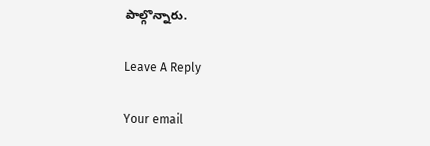పాల్గొన్నారు.

Leave A Reply

Your email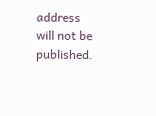address will not be published.